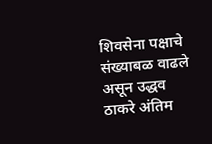शिवसेना पक्षाचे संख्याबळ वाढले असून उद्धव ठाकरे अंतिम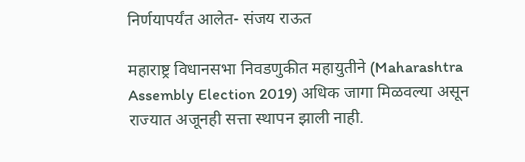निर्णयापर्यंत आलेत- संजय राऊत

महाराष्ट्र विधानसभा निवडणुकीत महायुतीने (Maharashtra Assembly Election 2019) अधिक जागा मिळवल्या असून राज्यात अजूनही सत्ता स्थापन झाली नाही.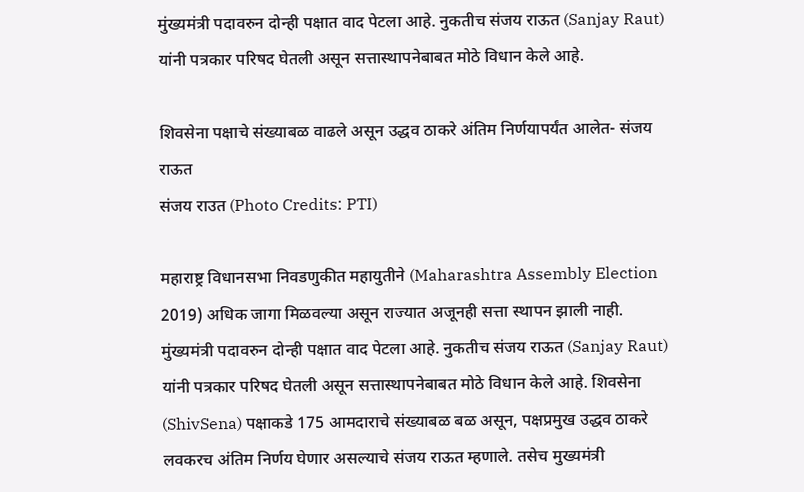मुंख्यमंत्री पदावरुन दोन्ही पक्षात वाद पेटला आहे. नुकतीच संजय राऊत (Sanjay Raut) यांनी पत्रकार परिषद घेतली असून सत्तास्थापनेबाबत मोठे विधान केले आहे.

शिवसेना पक्षाचे संख्याबळ वाढले असून उद्धव ठाकरे अंतिम निर्णयापर्यंत आलेत- संजय राऊत
संजय राउत (Photo Credits: PTI)

महाराष्ट्र विधानसभा निवडणुकीत महायुतीने (Maharashtra Assembly Election 2019) अधिक जागा मिळवल्या असून राज्यात अजूनही सत्ता स्थापन झाली नाही. मुंख्यमंत्री पदावरुन दोन्ही पक्षात वाद पेटला आहे. नुकतीच संजय राऊत (Sanjay Raut) यांनी पत्रकार परिषद घेतली असून सत्तास्थापनेबाबत मोठे विधान केले आहे. शिवसेना (ShivSena) पक्षाकडे 175 आमदाराचे संख्याबळ बळ असून, पक्षप्रमुख उद्धव ठाकरे लवकरच अंतिम निर्णय घेणार असल्याचे संजय राऊत म्हणाले. तसेच मुख्यमंत्री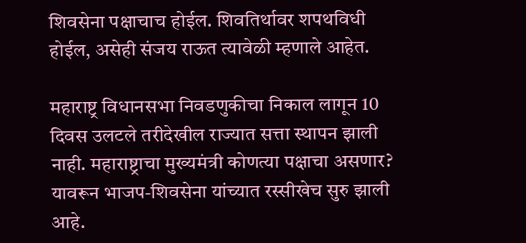शिवसेना पक्षाचाच होईल. शिवतिर्थावर शपथविधी होईल, असेही संजय राऊत त्यावेळी म्हणाले आहेत.

महाराष्ट्र विधानसभा निवडणुकीचा निकाल लागून 10 दिवस उलटले तरीदेखील राज्यात सत्ता स्थापन झाली नाही. महाराष्ट्राचा मुख्यमंत्री कोणत्या पक्षाचा असणार? यावरून भाजप-शिवसेना यांच्यात रस्सीखेच सुरु झाली आहे.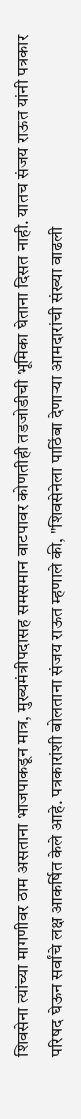शिवसेना त्यांच्या मागणीवर ठाम असताना भाजपाकडून मात्र, मुख्यमंत्रीपदासह समसमान वाटपावर कोणतीही तडजोडीची भूमिका घेताना दिसत नाही. यातच संजय राऊत यांनी पत्रकार परिषद घेऊन सर्वांचे लक्ष आकर्षित केले आहे. पत्रकारांशी बोलताना संजय राऊत म्हणाले की, "शिवसेनेला पाठिंबा देणाऱ्या आमदारांची संख्या वाढली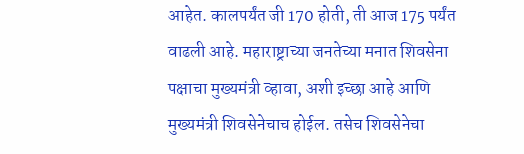आहेत. कालपर्यंत जी 170 होती, ती आज 175 पर्यंत वाढली आहे. महाराष्ट्राच्या जनतेच्या मनात शिवसेना पक्षाचा मुख्यमंत्री व्हावा, अशी इच्छा आहे आणि मुख्यमंत्री शिवसेनेचाच होईल. तसेच शिवसेनेचा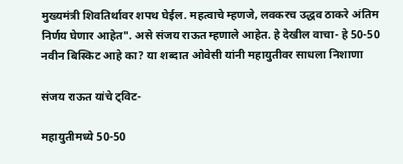मुख्यमंत्री शिवतिर्थावर शपथ घेईल. महत्वाचे म्हणजे, लवकरच उद्धव ठाकरे अंतिम निर्णय घेणार आहेत". असे संजय राऊत म्हणाले आहेत. हे देखील वाचा- हे 50-50 नवीन बिस्किट आहे का? या शब्दात ओवेसी यांनी महायुतीवर साधला निशाणा

संजय राऊत यांचे ट्विट-

महायुतीमध्ये 50-50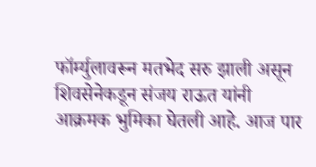फॉर्म्युलावरून मतभेद सरु झाली असून शिवसेनेकडून संजय राऊत यांनी आक्रमक भुमिका घेतली आहे. आज पार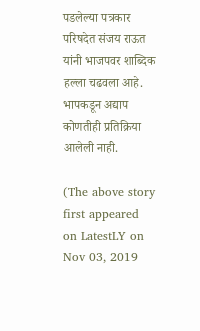पडलेल्या पत्रकार परिषदेत संजय राऊत यांनी भाजपवर शाब्दिक हल्ला चढवला आहे. भापकडून अद्याप कोणतीही प्रतिक्रिया आलेली नाही.

(The above story first appeared on LatestLY on Nov 03, 2019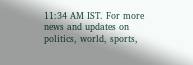11:34 AM IST. For more news and updates on politics, world, sports,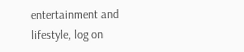entertainment and lifestyle, log on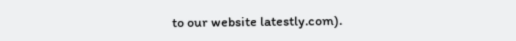to our website latestly.com).